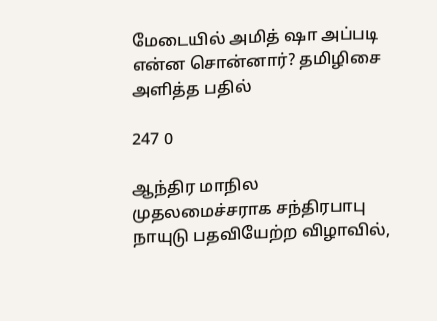மேடையில் அமித் ஷா அப்படி என்ன சொன்னார்? தமிழிசை அளித்த பதில்

247 0

ஆந்திர மாநில முதலமைச்சராக சந்திரபாபு நாயுடு பதவியேற்ற விழாவில்,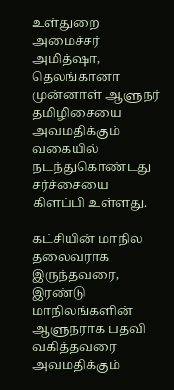உள்துறை அமைச்சர் அமித்ஷா, தெலங்கானா முன்னாள் ஆளுநர் தமிழிசையை அவமதிக்கும் வகையில் நடந்துகொண்டது சர்ச்சையை கிளப்பி உள்ளது.

கட்சியின் மாநில தலைவராக இருந்தவரை, இரண்டு மாநிலங்களின் ஆளுநராக பதவி வகித்தவரை அவமதிக்கும்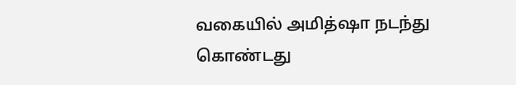வகையில் அமித்ஷா நடந்து கொண்டது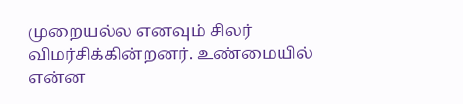முறையல்ல எனவும் சிலர் விமர்சிக்கின்றனர். உண்மையில் என்ன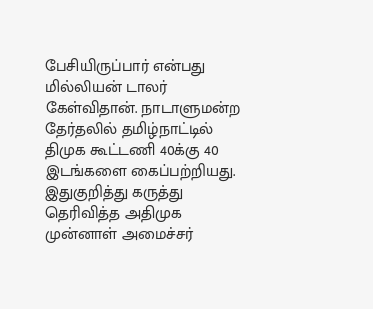பேசியிருப்பார் என்பது மில்லியன் டாலர் கேள்விதான். நாடாளுமன்ற தேர்தலில் தமிழ்நாட்டில் திமுக கூட்டணி 40க்கு 40 இடங்களை கைப்பற்றியது. இதுகுறித்து கருத்து தெரிவித்த அதிமுக முன்னாள் அமைச்சர்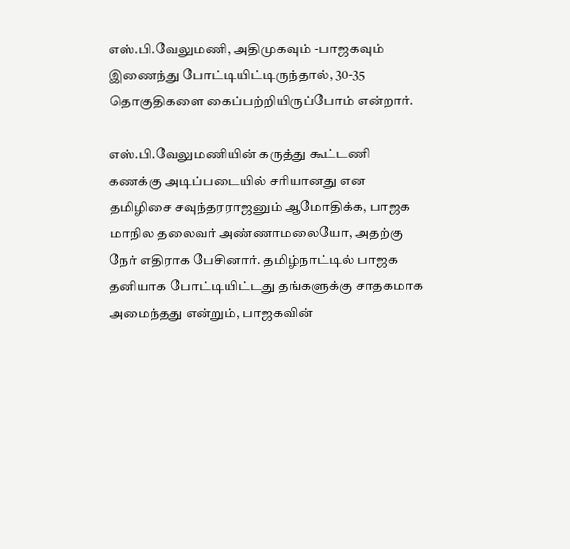எஸ்.பி.வேலுமணி, அதிமுகவும் -பாஜகவும் இணைந்து போட்டியிட்டிருந்தால், 30-35 தொகுதிகளை கைப்பற்றியிருப்போம் என்றார்.

எஸ்.பி.வேலுமணியின் கருத்து கூட்டணி கணக்கு அடிப்படையில் சரியானது என தமிழிசை சவுந்தரராஜனும் ஆமோதிக்க, பாஜக மாநில தலைவர் அண்ணாமலையோ, அதற்கு நேர் எதிராக பேசினார். தமிழ்நாட்டில் பாஜக தனியாக போட்டியிட்டது தங்களுக்கு சாதகமாக அமைந்தது என்றும், பாஜகவின்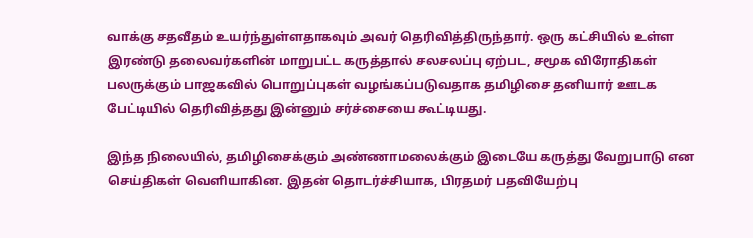வாக்கு சதவீதம் உயர்ந்துள்ளதாகவும் அவர் தெரிவித்திருந்தார். ஒரு கட்சியில் உள்ள இரண்டு தலைவர்களின் மாறுபட்ட கருத்தால் சலசலப்பு ஏற்பட, சமூக விரோதிகள் பலருக்கும் பாஜகவில் பொறுப்புகள் வழங்கப்படுவதாக தமிழிசை தனியார் ஊடக பேட்டியில் தெரிவித்தது இன்னும் சர்ச்சையை கூட்டியது.

இந்த நிலையில், தமிழிசைக்கும் அண்ணாமலைக்கும் இடையே கருத்து வேறுபாடு என செய்திகள் வெளியாகின. இதன் தொடர்ச்சியாக, பிரதமர் பதவியேற்பு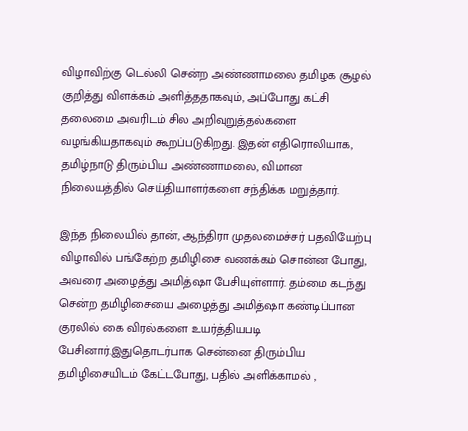விழாவிற்கு டெல்லி சென்ற அண்ணாமலை தமிழக சூழல் குறித்து விளக்கம் அளித்ததாகவும், அப்போது கட்சி தலைமை அவரிடம் சில அறிவுறுத்தல்களை வழங்கியதாகவும் கூறப்படுகிறது. இதன் எதிரொலியாக, தமிழ்நாடு திரும்பிய அண்ணாமலை, விமான நிலையத்தில் செய்தியாளர்களை சந்திக்க மறுத்தார்.

இந்த நிலையில் தான், ஆந்திரா முதலமைச்சர் பதவியேற்பு விழாவில் பங்கேற்ற தமிழிசை வணக்கம் சொன்ன போது, அவரை அழைத்து அமித்ஷா பேசியுள்ளார். தம்மை கடந்து சென்ற தமிழிசையை அழைத்து அமித்ஷா கண்டிப்பான குரலில் கை விரல்களை உயர்த்தியபடி பேசினார்.இதுதொடர்பாக சென்னை திரும்பிய தமிழிசையிடம் கேட்டபோது, பதில் அளிக்காமல் ,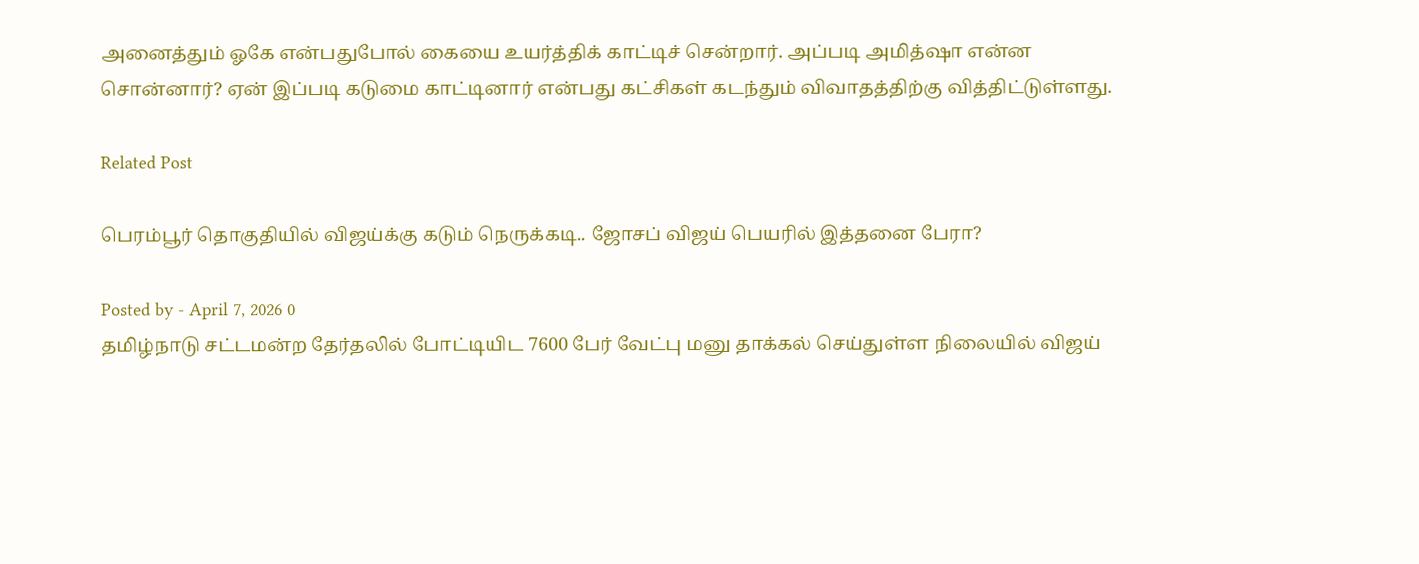அனைத்தும் ஓகே என்பதுபோல் கையை உயர்த்திக் காட்டிச் சென்றார். அப்படி அமித்ஷா என்ன சொன்னார்? ஏன் இப்படி கடுமை காட்டினார் என்பது கட்சிகள் கடந்தும் விவாதத்திற்கு வித்திட்டுள்ளது.

Related Post

பெரம்பூர் தொகுதியில் விஜய்க்கு கடும் நெருக்கடி.. ஜோசப் விஜய் பெயரில் இத்தனை பேரா?

Posted by - April 7, 2026 0
தமிழ்நாடு சட்டமன்ற தேர்தலில் போட்டியிட 7600 பேர் வேட்பு மனு தாக்கல் செய்துள்ள நிலையில் விஜய்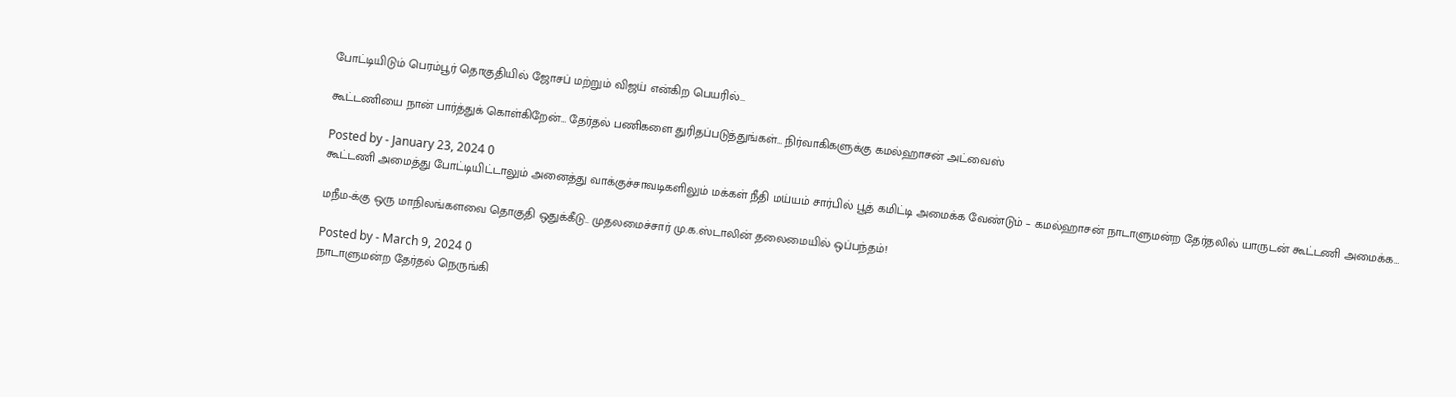போட்டியிடும் பெரம்பூர் தொகுதியில் ஜோசப் மற்றும் விஜய் என்கிற பெயரில்…

கூட்டணியை நான் பார்த்துக் கொள்கிறேன்… தேர்தல் பணிகளை துரிதப்படுத்துங்கள்… நிர்வாகிகளுக்கு கமல்ஹாசன் அட்வைஸ்

Posted by - January 23, 2024 0
கூட்டணி அமைத்து போட்டியிட்டாலும் அனைத்து வாக்குச்சாவடிகளிலும் மக்கள் நீதி மய்யம் சார்பில் பூத் கமிட்டி அமைக்க வேண்டும் – கமல்ஹாசன் நாடாளுமன்ற தேர்தலில் யாருடன் கூட்டணி அமைக்க…

மநீம-க்கு ஒரு மாநிலங்களவை தொகுதி ஒதுக்கீடு.. முதலமைச்சார் மு.க.ஸ்டாலின் தலைமையில் ஒப்பந்தம்!

Posted by - March 9, 2024 0
நாடாளுமன்ற தேர்தல் நெருங்கி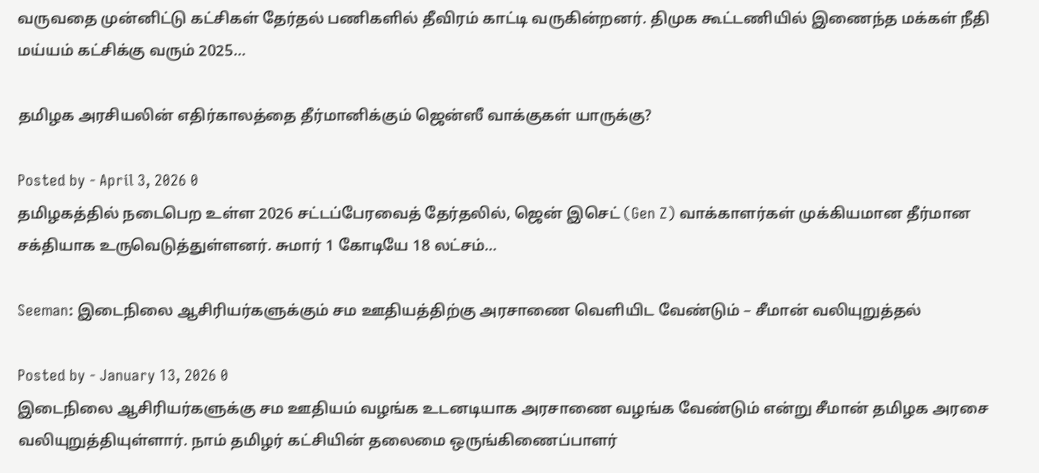வருவதை முன்னிட்டு கட்சிகள் தேர்தல் பணிகளில் தீவிரம் காட்டி வருகின்றனர். திமுக கூட்டணியில் இணைந்த மக்கள் நீதி மய்யம் கட்சிக்கு வரும் 2025…

தமிழக அரசியலின் எதிர்காலத்தை தீர்மானிக்கும் ஜென்ஸீ வாக்குகள் யாருக்கு?

Posted by - April 3, 2026 0
தமிழகத்தில் நடைபெற உள்ள 2026 சட்டப்பேரவைத் தேர்தலில், ஜென் இசெட் (Gen Z) வாக்காளர்கள் முக்கியமான தீர்மான சக்தியாக உருவெடுத்துள்ளனர். சுமார் 1 கோடியே 18 லட்சம்…

Seeman: இடைநிலை ஆசிரியர்களுக்கும் சம ஊதியத்திற்கு அரசாணை வெளியிட வேண்டும் – சீமான் வலியுறுத்தல்

Posted by - January 13, 2026 0
இடைநிலை ஆசிரியர்களுக்கு சம ஊதியம் வழங்க உடனடியாக அரசாணை வழங்க வேண்டும் என்று சீமான் தமிழக அரசை வலியுறுத்தியுள்ளார். நாம் தமிழர் கட்சியின் தலைமை ஒருங்கிணைப்பாளர்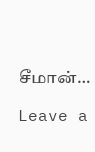சீமான்…

Leave a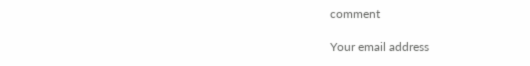comment

Your email address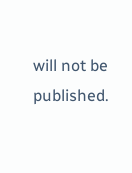will not be published.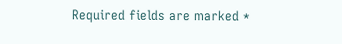Required fields are marked *